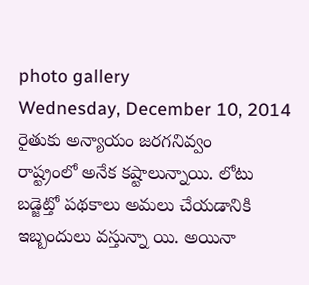photo gallery
Wednesday, December 10, 2014
రైతుకు అన్యాయం జరగనివ్వం
రాష్ట్రంలో అనేక కష్టాలున్నాయి. లోటు బడ్జెట్తో పథకాలు అమలు చేయడానికి ఇబ్బందులు వస్తున్నా యి. అయినా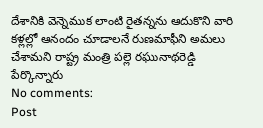దేశానికి వెన్నెముక లాంటి రైతన్నను ఆదుకొని వారి కళ్లల్లో ఆనందం చూడాలనే రుణమాఫీని అమలు చేశామని రాష్ట్ర మంత్రి పల్లె రఘునాథరెడ్డి పేర్కొన్నారు
No comments:
Post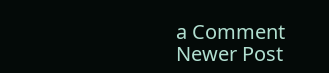a Comment
Newer Post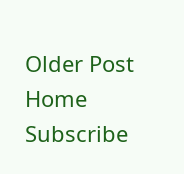Older Post
Home
Subscribe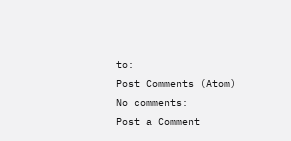to:
Post Comments (Atom)
No comments:
Post a Comment